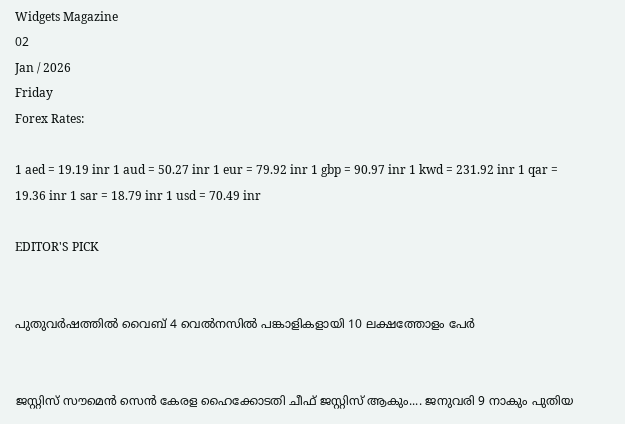Widgets Magazine
02
Jan / 2026
Friday
Forex Rates:

1 aed = 19.19 inr 1 aud = 50.27 inr 1 eur = 79.92 inr 1 gbp = 90.97 inr 1 kwd = 231.92 inr 1 qar = 19.36 inr 1 sar = 18.79 inr 1 usd = 70.49 inr

EDITOR'S PICK


പുതുവര്‍ഷത്തില്‍ വൈബ് 4 വെല്‍നസില്‍ പങ്കാളികളായി 10 ലക്ഷത്തോളം പേര്‍


ജസ്റ്റിസ് സൗമെന്‍ സെന്‍ കേരള ഹൈക്കോടതി ചീഫ് ജസ്റ്റിസ് ആകും.... ജനുവരി 9 നാകും പുതിയ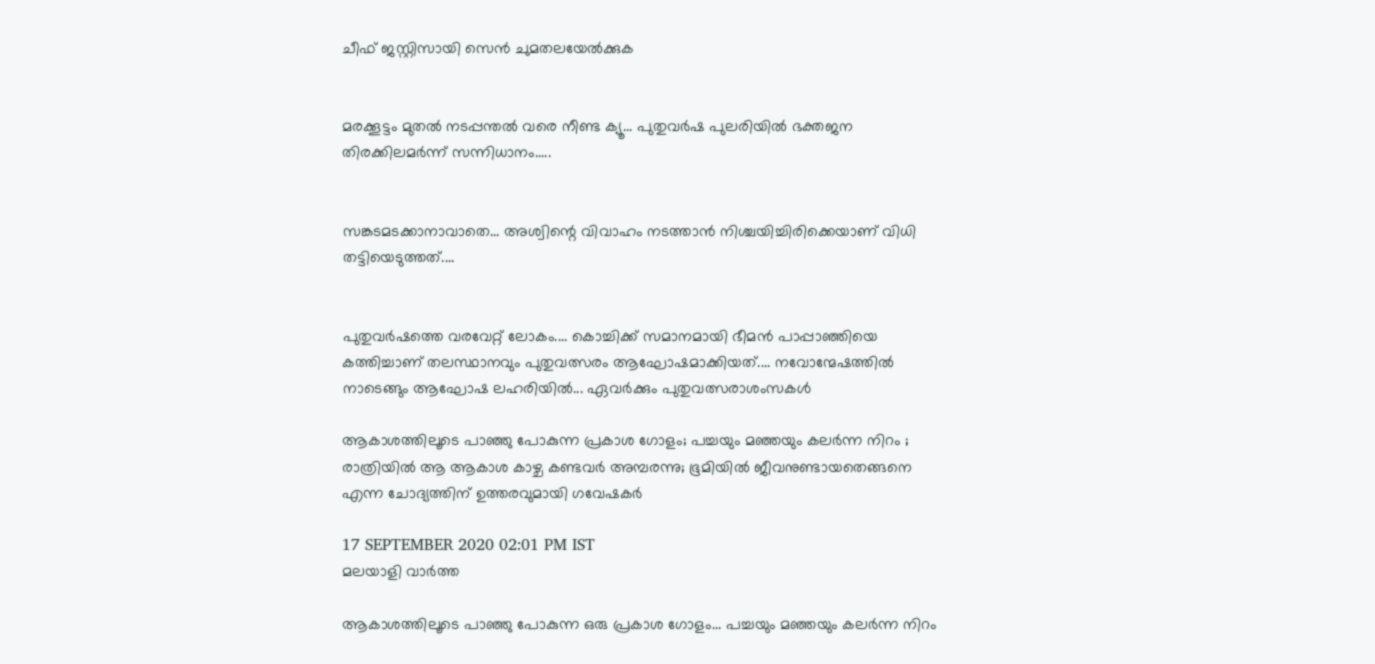ചീഫ് ജസ്റ്റിസായി സെന്‍ ചുമതലയേല്‍ക്കുക


മരക്കൂട്ടം മുതൽ നടപ്പന്തൽ വരെ നീണ്ട ക്യൂ... പുതുവർഷ പുലരിയിൽ ഭക്തജന തിരക്കിലമർന്ന്‌ സന്നിധാനം.....


സങ്കടമടക്കാനാവാതെ... അശ്വിന്റെ വിവാഹം നടത്താൻ നിശ്ചയിച്ചിരിക്കെയാണ് വിധി തട്ടിയെടുത്തത്....


പുതുവർഷത്തെ വരവേറ്റ് ലോകം.... കൊച്ചിക്ക് സമാനമായി ഭീമൻ പാപ്പാഞ്ഞിയെ കത്തിച്ചാണ് തലസ്ഥാനവും പുതുവത്സരം ആഘോഷമാക്കിയത്.... നവോന്മേഷത്തിൽ നാടെങ്ങും ആഘോഷ ലഹരിയിൽ... ഏവർക്കും പുതുവത്സരാശംസകൾ

ആകാശത്തിലൂടെ പാഞ്ഞു പോകുന്ന പ്രകാശ ഗോളം; പച്ചയും മഞ്ഞയും കലർന്ന നിറം ; രാത്രിയിൽ ആ ആകാശ കാഴ്ച കണ്ടവർ അമ്പരന്നു; ഭൂമിയിൽ ജീവനുണ്ടായതെങ്ങനെ എന്ന ചോദ്യത്തിന് ഉത്തരവുമായി ഗവേഷകർ

17 SEPTEMBER 2020 02:01 PM IST
മലയാളി വാര്‍ത്ത

ആകാശത്തിലൂടെ പാഞ്ഞു പോകുന്ന ഒരു പ്രകാശ ഗോളം... പച്ചയും മഞ്ഞയും കലർന്ന നിറം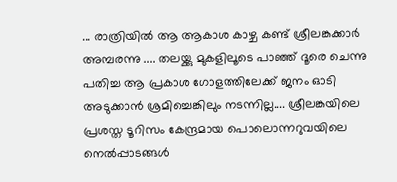... രാത്രിയിൽ ആ ആകാശ കാഴ്ച കണ്ട് ശ്രീലങ്കക്കാർ അമ്പരന്നു .... തലയ്ക്കു മുകളിലൂടെ പാഞ്ഞ് ദൂരെ ചെന്നു പതിച്ച ആ പ്രകാശ ഗോളത്തിലേക്ക് ജനം ഓടി അടുക്കാൻ ശ്രമിച്ചെങ്കിലും നടന്നില്ല.... ശ്രീലങ്കയിലെ പ്രശസ്ത ടൂറിസം കേന്ദ്രമായ പൊലൊന്നറുവയിലെ നെൽപ്പാടങ്ങള്‍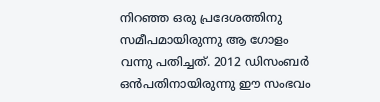നിറഞ്ഞ ഒരു പ്രദേശത്തിനു സമീപമായിരുന്നു ആ ഗോളം വന്നു പതിച്ചത്. 2012 ഡിസംബർ ഒൻപതിനായിരുന്നു ഈ സംഭവം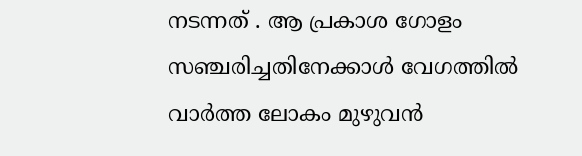നടന്നത് . ആ പ്രകാശ ഗോളം സഞ്ചരിച്ചതിനേക്കാൾ വേഗത്തിൽ വാർത്ത ലോകം മുഴുവൻ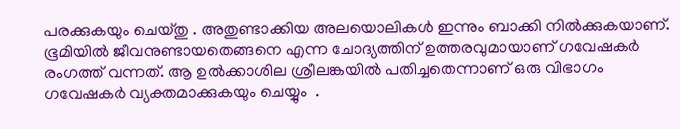പരക്കുകയും ചെയ്തു . അതുണ്ടാക്കിയ അലയൊലികൾ ഇന്നും ബാക്കി നിൽക്കുകയാണ്. ഭൂമിയിൽ ജീവനുണ്ടായതെങ്ങനെ എന്ന ചോദ്യത്തിന് ഉത്തരവുമായാണ് ഗവേഷകർ രംഗത്ത് വന്നത്. ആ ഉൽക്കാശില ശ്രീലങ്കയിൽ പതിച്ചതെന്നാണ് ഒരു വിഭാഗം ഗവേഷകർ വ്യക്തമാക്കുകയും ചെയ്യും ‌ .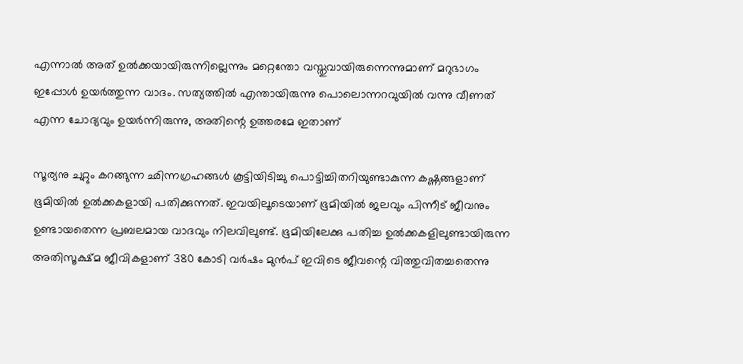എന്നാൽ അത് ഉൽക്കയായിരുന്നില്ലെന്നും മറ്റെന്തോ വസ്തുവായിരുന്നെന്നുമാണ് മറുഭാഗം ഇപ്പോൾ ഉയർത്തുന്ന വാദം. സത്യത്തിൽ എന്തായിരുന്നു പൊലൊന്നറവുയിൽ വന്നു വീണത് എന്ന ചോദ്യവും ഉയർന്നിരുന്നു, അതിന്റെ ഉത്തരമേ ഇതാണ്

സൂര്യനു ചുറ്റും കറങ്ങുന്ന ഛിന്നഗ്രഹങ്ങൾ കൂട്ടിയിടിച്ചു പൊട്ടിച്ചിതറിയുണ്ടാകുന്ന കഷ്ണങ്ങളാണ് ഭൂമിയിൽ ഉൽക്കകളായി പതിക്കുന്നത്. ഇവയിലൂടെയാണ് ഭൂമിയിൽ ജലവും പിന്നീട് ജീവനും ഉണ്ടായതെന്ന പ്രബലമായ വാദവും നിലവിലുണ്ട്. ഭൂമിയിലേക്കു പതിച്ച ഉൽക്കകളിലുണ്ടായിരുന്ന അതിസൂക്ഷ്മ ജീവികളാണ് 380 കോടി വർഷം മുൻപ് ഇവിടെ ജീവന്റെ വിത്തുവിതച്ചതെന്നു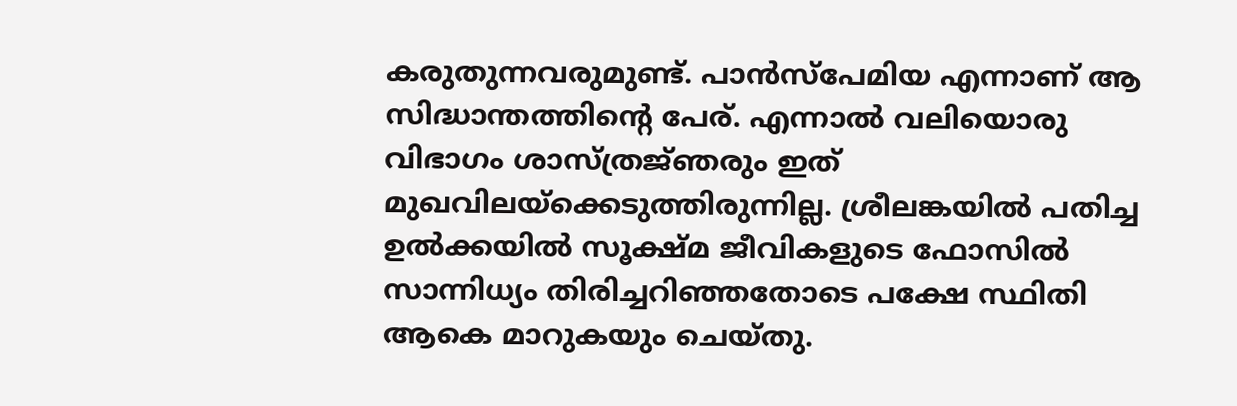കരുതുന്നവരുമുണ്ട്. പാൻസ്പേമിയ എന്നാണ് ആ സിദ്ധാന്തത്തിന്റെ പേര്. എന്നാൽ വലിയൊരു വിഭാഗം ശാസ്ത്രജ്‍ഞരും ഇത് മുഖവിലയ്ക്കെടുത്തിരുന്നില്ല. ശ്രീലങ്കയിൽ പതിച്ച ഉൽക്കയിൽ സൂക്ഷ്മ ജീവികളുടെ ഫോസിൽ സാന്നിധ്യം തിരിച്ചറിഞ്ഞതോടെ പക്ഷേ സ്ഥിതി ആകെ മാറുകയും ചെയ്തു.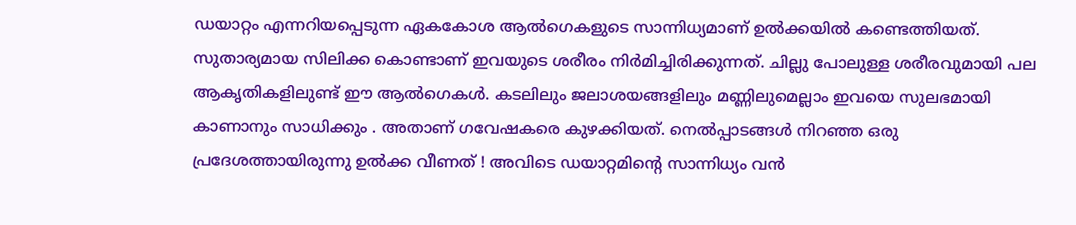ഡയാറ്റം എന്നറിയപ്പെടുന്ന ഏകകോശ ആൽഗെകളുടെ സാന്നിധ്യമാണ് ഉൽക്കയിൽ കണ്ടെത്തിയത്. സുതാര്യമായ സിലിക്ക കൊണ്ടാണ് ഇവയുടെ ശരീരം നിർമിച്ചിരിക്കുന്നത്. ചില്ലു പോലുള്ള ശരീരവുമായി പല ആകൃതികളിലുണ്ട് ഈ ആൽഗെകൾ. കടലിലും ജലാശയങ്ങളിലും മണ്ണിലുമെല്ലാം ഇവയെ സുലഭമായി കാണാനും സാധിക്കും . അതാണ് ഗവേഷകരെ കുഴക്കിയത്. നെൽപ്പാടങ്ങൾ നിറഞ്ഞ ഒരു പ്രദേശത്തായിരുന്നു ഉൽക്ക വീണത് ! അവിടെ ഡയാറ്റമിന്റെ സാന്നിധ്യം വന്‍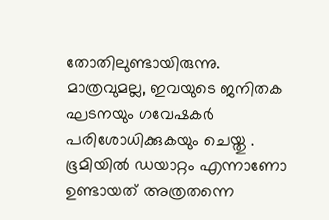തോതിലുണ്ടായിരുന്നു. മാത്രവുമല്ല, ഇവയുടെ ജനിതക ഘടനയും ഗവേഷകർ പരിശോധിക്കുകയും ചെയ്തു . ഭൂമിയിൽ ഡയാറ്റം എന്നാണോ ഉണ്ടായത് അത്രതന്നെ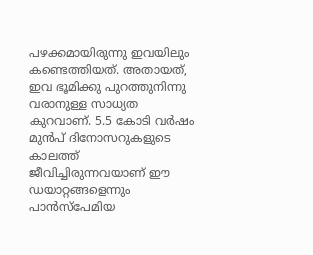പഴക്കമായിരുന്നു ഇവയിലും കണ്ടെത്തിയത്. അതായത്, ഇവ ഭൂമിക്കു പുറത്തുനിന്നു വരാനുള്ള സാധ്യത കുറവാണ്. 5.5 കോടി വർഷം മുൻപ് ദിനോസറുകളുടെ കാലത്ത് ജീവിച്ചിരുന്നവയാണ് ഈ ഡയാറ്റങ്ങളെന്നും പാൻസ്പേമിയ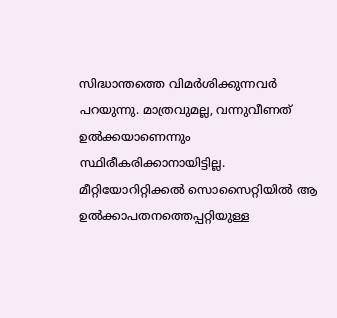സിദ്ധാന്തത്തെ വിമർശിക്കുന്നവര്‍ പറയുന്നു. മാത്രവുമല്ല, വന്നുവീണത് ഉൽക്കയാണെന്നും സ്ഥിരീകരിക്കാനായിട്ടില്ല. മീറ്റിയോറിറ്റിക്കൽ സൊസൈറ്റിയിൽ ആ ഉൽക്കാപതനത്തെപ്പറ്റിയുള്ള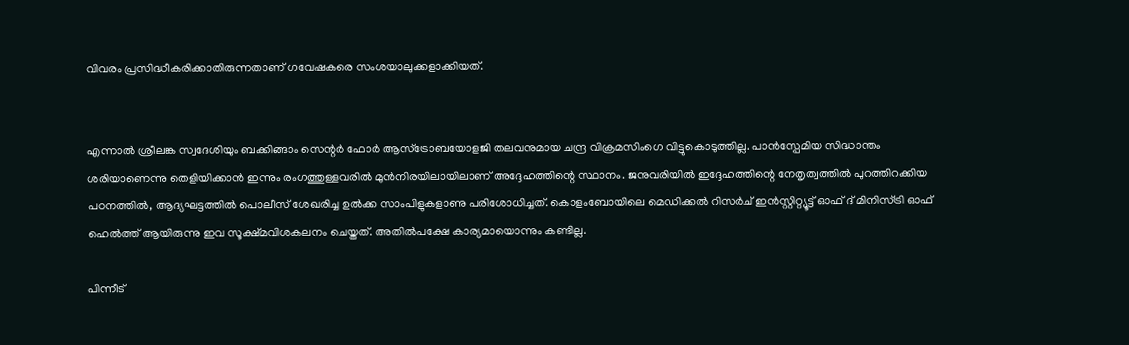വിവരം പ്രസിദ്ധീകരിക്കാതിരുന്നതാണ് ഗവേഷകരെ സംശയാലുക്കളാക്കിയത്.


എന്നാൽ ശ്രീലങ്ക സ്വദേശിയും ബക്കിങ്ങാം സെന്റർ ഫോർ ആസ്ട്രോബയോളജി തലവനുമായ ചന്ദ്ര വിക്രമസിംഗെ വിട്ടുകൊടുത്തില്ല. പാൻസ്പേമിയ സിദ്ധാന്തം ശരിയാണെന്നു തെളിയിക്കാൻ ഇന്നും രംഗത്തുള്ളവരിൽ മുൻനിരയിലായിലാണ് അദ്ദേഹത്തിന്റെ സ്ഥാനം. ജനുവരിയിൽ ഇദ്ദേഹത്തിന്റെ നേതൃത്വത്തിൽ പുറത്തിറക്കിയ പഠനത്തിൽ, ആദ്യഘട്ടത്തിൽ പൊലീസ് ശേഖരിച്ച ഉൽക്ക സാംപിളുകളാണു പരിശോധിച്ചത്. കൊളംബോയിലെ മെഡിക്കല്‍ റിസർച് ഇൻസ്റ്റിറ്റ്യൂട്ട് ഓഫ് ദ് മിനിസ്ട്രി ഓഫ് ഹെൽത്ത് ആയിരുന്നു ഇവ സൂക്ഷ്മവിശകലനം ചെയ്തത്. അതിൽപക്ഷേ കാര്യമായൊന്നും കണ്ടില്ല.

പിന്നീട്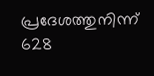പ്രദേശത്തുനിന്ന് 628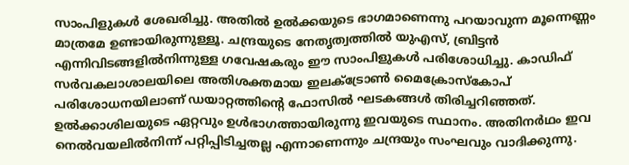സാംപിളുകൾ ശേഖരിച്ചു. അതിൽ ഉൽക്കയുടെ ഭാഗമാണെന്നു പറയാവുന്ന മൂന്നെണ്ണം മാത്രമേ ഉണ്ടായിരുന്നുള്ളൂ. ചന്ദ്രയുടെ നേതൃത്വത്തിൽ യുഎസ്, ബ്രിട്ടൻ എന്നിവിടങ്ങളിൽനിന്നുള്ള ഗവേഷകരും ഈ സാംപിളുകൾ പരിശോധിച്ചു. കാഡിഫ് സർവകലാശാലയിലെ അതിശക്തമായ ഇലക്ട്രോൺ മൈക്രോസ്കോപ് പരിശോധനയിലാണ് ഡയാറ്റത്തിന്റെ ഫോസിൽ ഘടകങ്ങൾ തിരിച്ചറിഞ്ഞത്. ഉൽക്കാശിലയുടെ ഏറ്റവും ഉൾഭാഗത്തായിരുന്നു ഇവയുടെ സ്ഥാനം. അതിനർഥം ഇവ നെൽവയലില്‍നിന്ന് പറ്റിപ്പിടിച്ചതല്ല എന്നാണെന്നും ചന്ദ്രയും സംഘവും വാദിക്കുന്നു.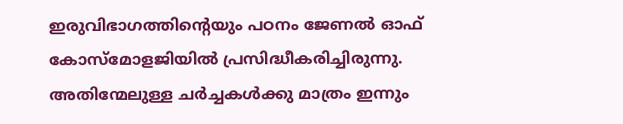ഇരുവിഭാഗത്തിന്റെയും പഠനം ജേണല്‍ ഓഫ് കോസ്മോളജിയിൽ പ്രസിദ്ധീകരിച്ചിരുന്നു. അതിന്മേലുള്ള ചർച്ചകൾക്കു മാത്രം ഇന്നും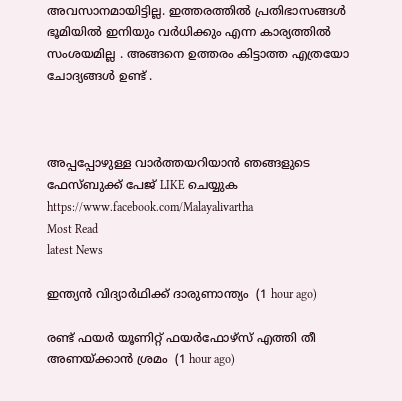അവസാനമായിട്ടില്ല. ഇത്തരത്തിൽ പ്രതിഭാസങ്ങൾ ഭൂമിയിൽ ഇനിയും വർധിക്കും എന്ന കാര്യത്തിൽ സംശയമില്ല . അങ്ങനെ ഉത്തരം കിട്ടാത്ത എത്രയോ ചോദ്യങ്ങൾ ഉണ്ട് .



അപ്പപ്പോഴുള്ള വാര്‍ത്തയറിയാന്‍ ഞങ്ങളുടെ ഫേസ്‌ബുക്ക്‌ പേജ് LIKE ചെയ്യുക
https://www.facebook.com/Malayalivartha
Most Read
latest News

ഇന്ത്യൻ വിദ്യാർഥിക്ക് ദാരുണാന്ത്യം  (1 hour ago)

രണ്ട് ഫയർ യൂണിറ്റ് ഫയർഫോഴ്സ് എത്തി തീ അണയ്ക്കാൻ ശ്രമം  (1 hour ago)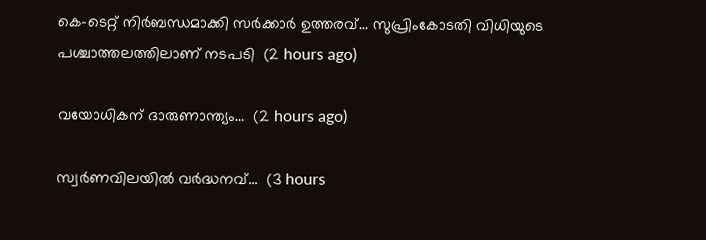കെ-ടെറ്റ് നിർബന്ധമാക്കി സർക്കാർ ഉത്തരവ്... സുപ്രിംകോടതി വിധിയുടെ പശ്ചാത്തലത്തിലാണ് നടപടി  (2 hours ago)

വയോധികന് ദാരുണാന്ത്യം...  (2 hours ago)

സ്വർണവിലയിൽ വർദ്ധനവ്...  (3 hours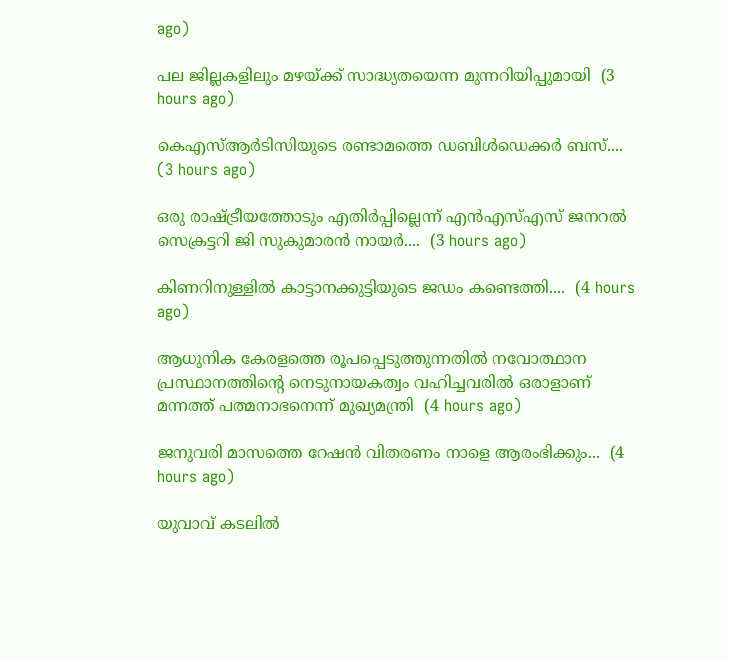ago)

പല ജില്ലകളിലും മഴയ്ക്ക് സാദ്ധ്യതയെന്ന മുന്നറിയിപ്പുമായി  (3 hours ago)

കെഎസ്‌ആർടിസിയുടെ രണ്ടാമത്തെ ഡബിൾഡെക്കർ ബസ്....  (3 hours ago)

ഒരു രാഷ്ട്രീയത്തോടും എതിർപ്പില്ലെന്ന് എൻഎസ്എസ് ജനറൽ സെക്രട്ടറി ജി സുകുമാരൻ നായർ....  (3 hours ago)

കിണറിനുള്ളിൽ കാട്ടാനക്കുട്ടിയുടെ ജഡം കണ്ടെത്തി....  (4 hours ago)

ആധുനിക കേരളത്തെ രൂപപ്പെടുത്തുന്നതിൽ നവോത്ഥാന പ്രസ്ഥാനത്തിന്റെ നെടുനായകത്വം വഹിച്ചവരിൽ ഒരാളാണ് മന്നത്ത് പത്മനാഭനെന്ന് മുഖ്യമന്ത്രി  (4 hours ago)

ജനുവരി മാസത്തെ റേഷന്‍ വിതരണം നാളെ ആരംഭിക്കും...  (4 hours ago)

യുവാവ് കടലിൽ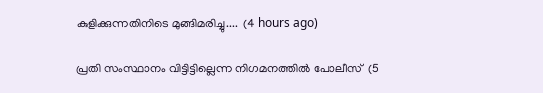കുളിക്കുന്നതിനിടെ മുങ്ങിമരിച്ചു....  (4 hours ago)

പ്രതി സംസ്ഥാനം വിട്ടിട്ടില്ലെന്ന നിഗമനത്തില്‍ പോലീസ്  (5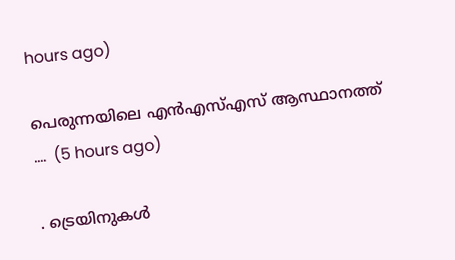hours ago)

പെരുന്നയിലെ എൻഎസ്എസ് ആസ്ഥാനത്ത് ....  (5 hours ago)

. ട്രെയിനുകൾ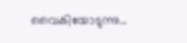വൈകിയോടുന്നു...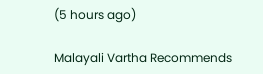(5 hours ago)

Malayali Vartha Recommends